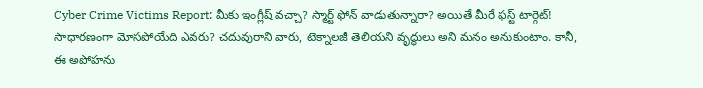Cyber Crime Victims Report: మీకు ఇంగ్లీష్ వచ్చా? స్మార్ట్ ఫోన్ వాడుతున్నారా? అయితే మీరే ఫస్ట్ టార్గెట్!
సాధారణంగా మోసపోయేది ఎవరు? చదువురాని వారు, టెక్నాలజీ తెలియని వృద్ధులు అని మనం అనుకుంటాం. కానీ, ఈ అపోహను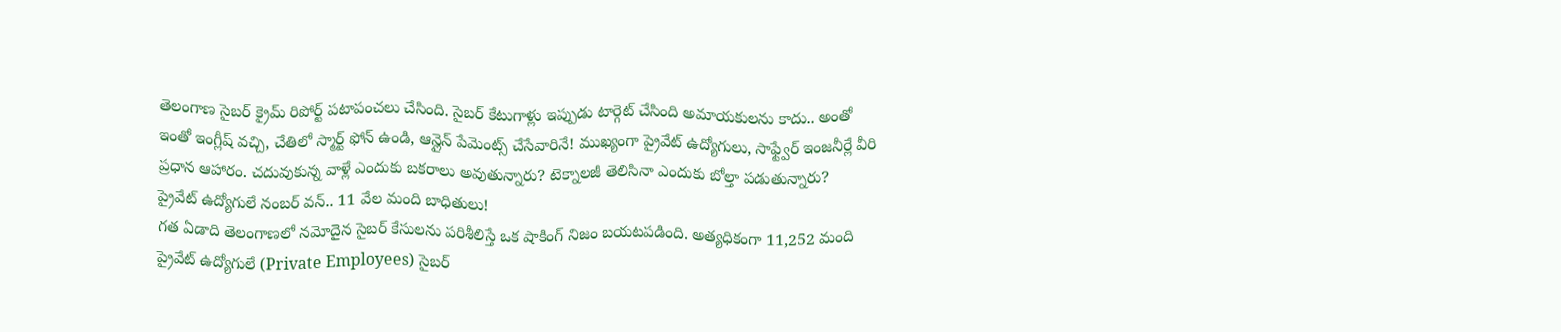తెలంగాణ సైబర్ క్రైమ్ రిపోర్ట్ పటాపంచలు చేసింది. సైబర్ కేటుగాళ్లు ఇప్పుడు టార్గెట్ చేసింది అమాయకులను కాదు.. అంతో ఇంతో ఇంగ్లీష్ వచ్చి, చేతిలో స్మార్ట్ ఫోన్ ఉండి, ఆన్లైన్ పేమెంట్స్ చేసేవారినే! ముఖ్యంగా ప్రైవేట్ ఉద్యోగులు, సాఫ్ట్వేర్ ఇంజనీర్లే వీరి ప్రధాన ఆహారం. చదువుకున్న వాళ్లే ఎందుకు బకరాలు అవుతున్నారు? టెక్నాలజీ తెలిసినా ఎందుకు బోల్తా పడుతున్నారు?
ప్రైవేట్ ఉద్యోగులే నంబర్ వన్.. 11 వేల మంది బాధితులు!
గత ఏడాది తెలంగాణలో నమోదైన సైబర్ కేసులను పరిశీలిస్తే ఒక షాకింగ్ నిజం బయటపడింది. అత్యధికంగా 11,252 మంది ప్రైవేట్ ఉద్యోగులే (Private Employees) సైబర్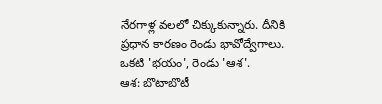నేరగాళ్ల వలలో చిక్కుకున్నారు. దీనికి ప్రధాన కారణం రెండు భావోద్వేగాలు. ఒకటి 'భయం', రెండు 'ఆశ'.
ఆశ: బొటాబొటీ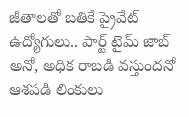జీతాలతో బతికే ప్రైవేట్ ఉద్యోగులు.. పార్ట్ టైమ్ జాబ్ అనో, అధిక రాబడి వస్తుందనో ఆశపడి లింకులు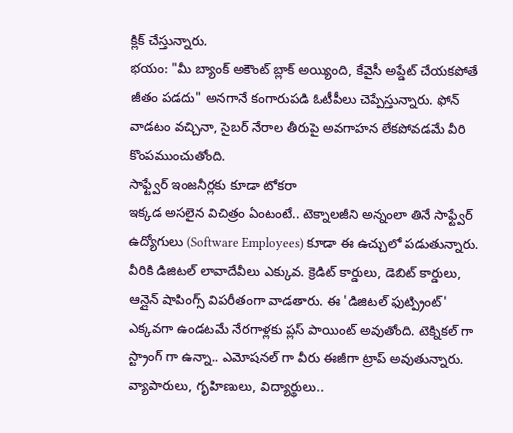క్లిక్ చేస్తున్నారు.
భయం: "మీ బ్యాంక్ అకౌంట్ బ్లాక్ అయ్యింది, కేవైసీ అప్డేట్ చేయకపోతే జీతం పడదు" అనగానే కంగారుపడి ఓటీపీలు చెప్పేస్తున్నారు. ఫోన్ వాడటం వచ్చినా, సైబర్ నేరాల తీరుపై అవగాహన లేకపోవడమే వీరి కొంపముంచుతోంది.
సాఫ్ట్వేర్ ఇంజనీర్లకు కూడా టోకరా
ఇక్కడ అసలైన విచిత్రం ఏంటంటే.. టెక్నాలజీని అన్నంలా తినే సాఫ్ట్వేర్ ఉద్యోగులు (Software Employees) కూడా ఈ ఉచ్చులో పడుతున్నారు. వీరికి డిజిటల్ లావాదేవీలు ఎక్కువ. క్రెడిట్ కార్డులు, డెబిట్ కార్డులు, ఆన్లైన్ షాపింగ్స్ విపరీతంగా వాడతారు. ఈ 'డిజిటల్ ఫుట్ప్రింట్' ఎక్కవగా ఉండటమే నేరగాళ్లకు ప్లస్ పాయింట్ అవుతోంది. టెక్నికల్ గా స్ట్రాంగ్ గా ఉన్నా.. ఎమోషనల్ గా వీరు ఈజీగా ట్రాప్ అవుతున్నారు.
వ్యాపారులు, గృహిణులు, విద్యార్థులు..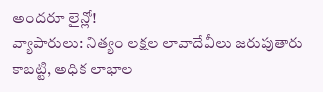అందరూ లైన్లో!
వ్యాపారులు: నిత్యం లక్షల లావాదేవీలు జరుపుతారు కాబట్టి, అధిక లాభాల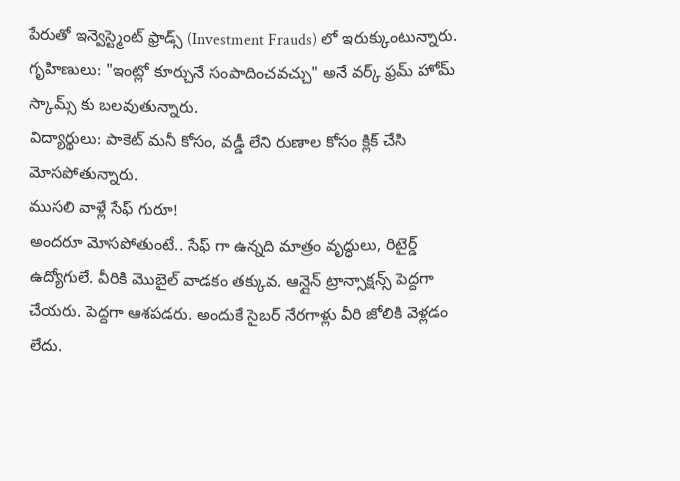పేరుతో ఇన్వెస్ట్మెంట్ ఫ్రాడ్స్ (Investment Frauds) లో ఇరుక్కుంటున్నారు.
గృహిణులు: "ఇంట్లో కూర్చునే సంపాదించవచ్చు" అనే వర్క్ ఫ్రమ్ హోమ్ స్కామ్స్ కు బలవుతున్నారు.
విద్యార్థులు: పాకెట్ మనీ కోసం, వడ్డీ లేని రుణాల కోసం క్లిక్ చేసి మోసపోతున్నారు.
ముసలి వాళ్లే సేఫ్ గురూ!
అందరూ మోసపోతుంటే.. సేఫ్ గా ఉన్నది మాత్రం వృద్ధులు, రిటైర్డ్ ఉద్యోగులే. వీరికి మొబైల్ వాడకం తక్కువ. ఆన్లైన్ ట్రాన్సాక్షన్స్ పెద్దగా చేయరు. పెద్దగా ఆశపడరు. అందుకే సైబర్ నేరగాళ్లు వీరి జోలికి వెళ్లడం లేదు.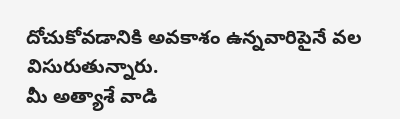దోచుకోవడానికి అవకాశం ఉన్నవారిపైనే వల విసురుతున్నారు.
మీ అత్యాశే వాడి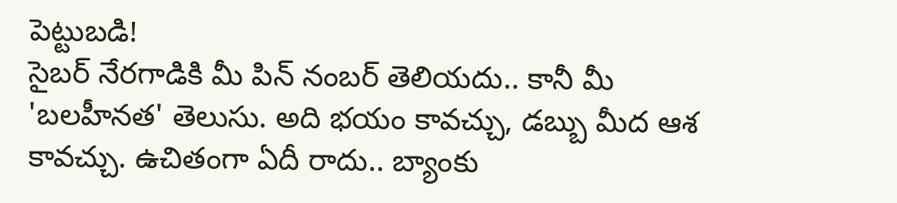పెట్టుబడి!
సైబర్ నేరగాడికి మీ పిన్ నంబర్ తెలియదు.. కానీ మీ 'బలహీనత' తెలుసు. అది భయం కావచ్చు, డబ్బు మీద ఆశ కావచ్చు. ఉచితంగా ఏదీ రాదు.. బ్యాంకు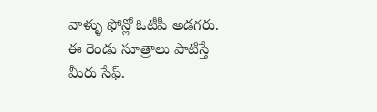వాళ్ళు ఫోన్లో ఓటీపీ అడగరు. ఈ రెండు సూత్రాలు పాటిస్తే మీరు సేఫ్.